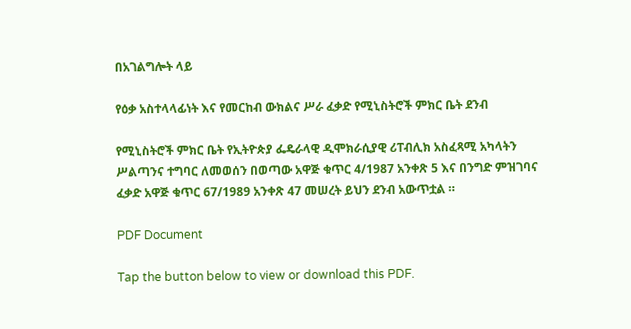በአገልግሎት ላይ

የዕቃ አስተላላፊነት እና የመርከብ ውክልና ሥራ ፈቃድ የሚኒስትሮች ምክር ቤት ደንብ

የሚኒስትሮች ምክር ቤት የኢትዮጵያ ፌዴራላዊ ዲሞክራሲያዊ ሪፐብሊክ አስፈጻሚ አካላትን ሥልጣንና ተግባር ለመወሰን በወጣው አዋጅ ቁጥር 4/1987 አንቀጽ 5 እና በንግድ ምዝገባና ፈቃድ አዋጅ ቁጥር 67/1989 አንቀጽ 47 መሠረት ይህን ደንብ አውጥቷል ።

PDF Document

Tap the button below to view or download this PDF.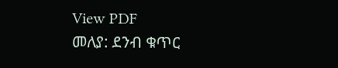View PDF
መለያ: ደንብ ቁጥር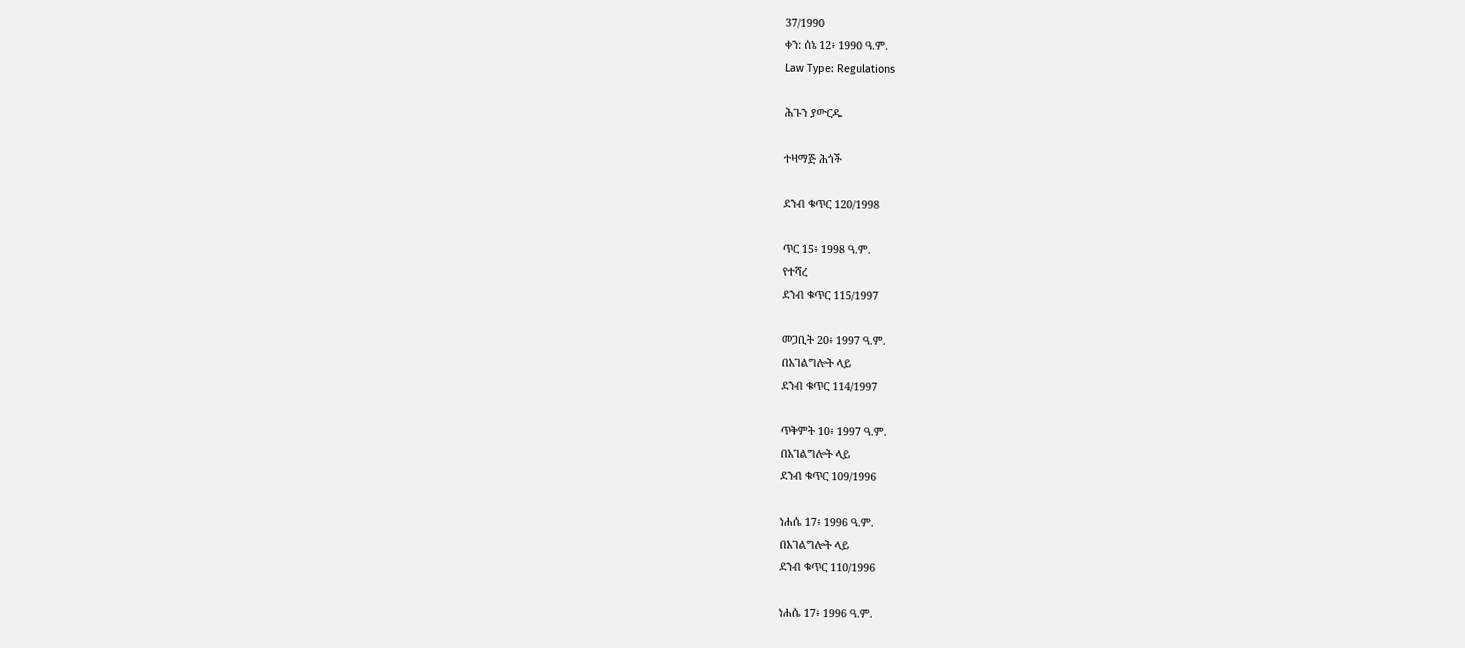37/1990
ቀን: ሰኔ 12፥ 1990 ዓ.ም.
Law Type: Regulations

ሕጉን ያውርዱ

ተዛማጅ ሕጎች

ደንብ ቁጥር 120/1998

ጥር 15፥ 1998 ዓ.ም.
የተሻረ
ደንብ ቁጥር 115/1997

መጋቢት 20፥ 1997 ዓ.ም.
በአገልግሎት ላይ
ደንብ ቁጥር 114/1997

ጥቅምት 10፥ 1997 ዓ.ም.
በአገልግሎት ላይ
ደንብ ቁጥር 109/1996

ነሐሴ 17፥ 1996 ዓ.ም.
በአገልግሎት ላይ
ደንብ ቁጥር 110/1996

ነሐሴ 17፥ 1996 ዓ.ም.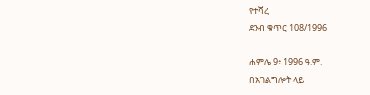የተሻረ
ደንብ ቁጥር 108/1996

ሐምሌ 9፥ 1996 ዓ.ም.
በአገልግሎት ላይ